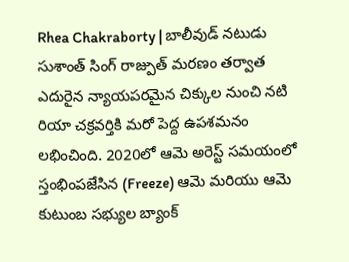Rhea Chakraborty | బాలీవుడ్ నటుడు సుశాంత్ సింగ్ రాజ్పుత్ మరణం తర్వాత ఎదురైన న్యాయపరమైన చిక్కుల నుంచి నటి రియా చక్రవర్తికి మరో పెద్ద ఉపశమనం లభించింది. 2020లో ఆమె అరెస్ట్ సమయంలో స్తంభింపజేసిన (Freeze) ఆమె మరియు ఆమె కుటుంబ సభ్యుల బ్యాంక్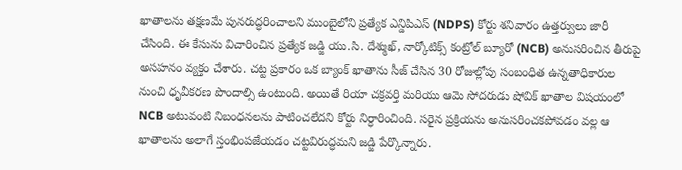ఖాతాలను తక్షణమే పునరుద్ధరించాలని ముంబైలోని ప్రత్యేక ఎన్డిపిఎస్ (NDPS) కోర్టు శనివారం ఉత్తర్వులు జారీ చేసింది. ఈ కేసును విచారించిన ప్రత్యేక జడ్జి యు.సి. దేశ్ముఖ్, నార్కోటిక్స్ కంట్రోల్ బ్యూరో (NCB) అనుసరించిన తీరుపై అసహనం వ్యక్తం చేశారు. చట్ట ప్రకారం ఒక బ్యాంక్ ఖాతాను సీజ్ చేసిన 30 రోజుల్లోపు సంబంధిత ఉన్నతాధికారుల నుంచి ధృవీకరణ పొందాల్సి ఉంటుంది. అయితే రియా చక్రవర్తి మరియు ఆమె సోదరుడు షోవిక్ ఖాతాల విషయంలో NCB అటువంటి నిబంధనలను పాటించలేదని కోర్టు నిర్ధారించింది. సరైన ప్రక్రియను అనుసరించకపోవడం వల్ల ఆ ఖాతాలను అలాగే స్తంభింపజేయడం చట్టవిరుద్ధమని జడ్జి పేర్కొన్నారు.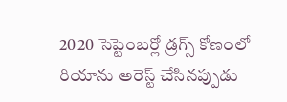2020 సెప్టెంబర్లో డ్రగ్స్ కోణంలో రియాను అరెస్ట్ చేసినప్పుడు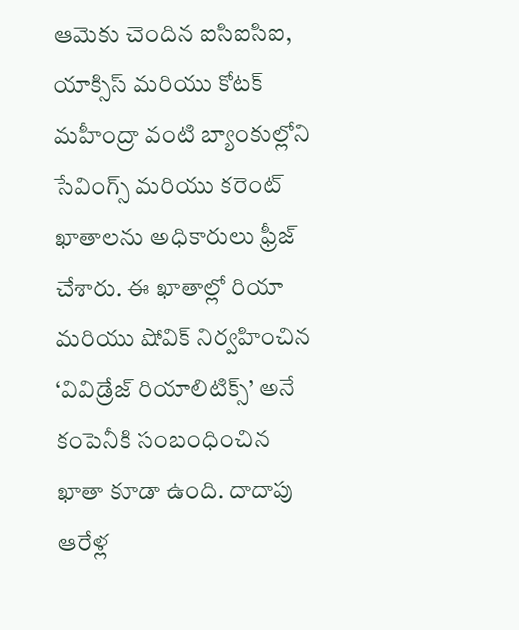ఆమెకు చెందిన ఐసిఐసిఐ, యాక్సిస్ మరియు కోటక్ మహీంద్రా వంటి బ్యాంకుల్లోని సేవింగ్స్ మరియు కరెంట్ ఖాతాలను అధికారులు ఫ్రీజ్ చేశారు. ఈ ఖాతాల్లో రియా మరియు షోవిక్ నిర్వహించిన ‘వివిడ్రేజ్ రియాలిటిక్స్’ అనే కంపెనీకి సంబంధించిన ఖాతా కూడా ఉంది. దాదాపు ఆరేళ్ల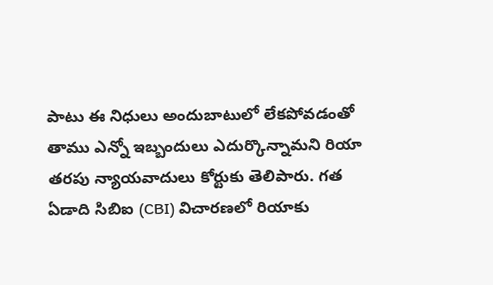పాటు ఈ నిధులు అందుబాటులో లేకపోవడంతో తాము ఎన్నో ఇబ్బందులు ఎదుర్కొన్నామని రియా తరపు న్యాయవాదులు కోర్టుకు తెలిపారు. గత ఏడాది సిబిఐ (CBI) విచారణలో రియాకు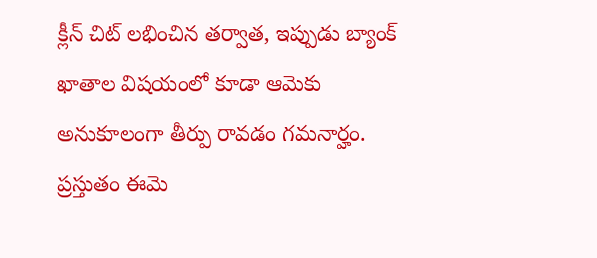క్లీన్ చిట్ లభించిన తర్వాత, ఇప్పుడు బ్యాంక్ ఖాతాల విషయంలో కూడా ఆమెకు అనుకూలంగా తీర్పు రావడం గమనార్హం. ప్రస్తుతం ఈమె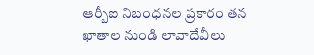ఆర్బీఐ నిబంధనల ప్రకారం తన ఖాతాల నుండి లావాదేవీలు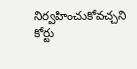నిర్వహించుకోవచ్చని కోర్టు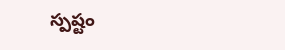స్పష్టం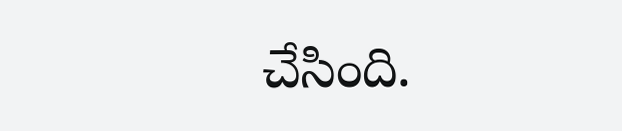చేసింది.